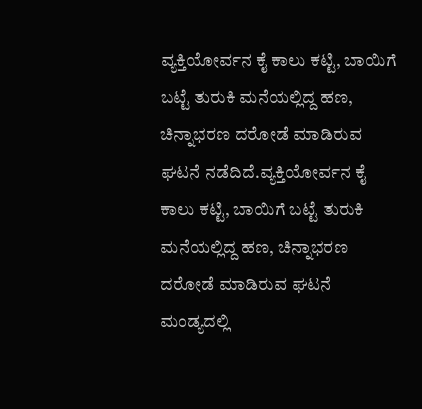ವ್ಯಕ್ತಿಯೋರ್ವನ ಕೈ ಕಾಲು ಕಟ್ಟಿ, ಬಾಯಿಗೆ ಬಟ್ಟೆ ತುರುಕಿ ಮನೆಯಲ್ಲಿದ್ದ ಹಣ, ಚಿನ್ನಾಭರಣ ದರೋಡೆ ಮಾಡಿರುವ ಘಟನೆ ನಡೆದಿದೆ.ವ್ಯಕ್ತಿಯೋರ್ವನ ಕೈ ಕಾಲು ಕಟ್ಟಿ, ಬಾಯಿಗೆ ಬಟ್ಟೆ ತುರುಕಿ ಮನೆಯಲ್ಲಿದ್ದ ಹಣ, ಚಿನ್ನಾಭರಣ ದರೋಡೆ ಮಾಡಿರುವ ಘಟನೆ ಮಂಡ್ಯದಲ್ಲಿ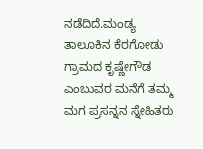ನಡೆದಿದೆ.ಮಂಡ್ಯ ತಾಲೂಕಿನ ಕೆರಗೋಡು ಗ್ರಾಮದ ಕೃಷ್ಣೇಗೌಡ ಎಂಬುವರ ಮನೆಗೆ ತಮ್ಮ ಮಗ ಪ್ರಸನ್ನನ ಸ್ನೇಹಿತರು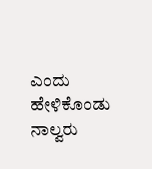ಎಂದು ಹೇಳಿಕೊಂಡು ನಾಲ್ವರು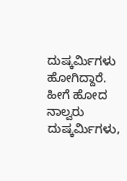ದುಷ್ಕರ್ಮಿಗಳು ಹೋಗಿದ್ದಾರೆ. ಹೀಗೆ ಹೋದ ನಾಲ್ವರು ದುಷ್ಕರ್ಮಿಗಳು,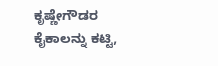ಕೃಷ್ಣೇಗೌಡರ ಕೈಕಾಲನ್ನು ಕಟ್ಟಿ,